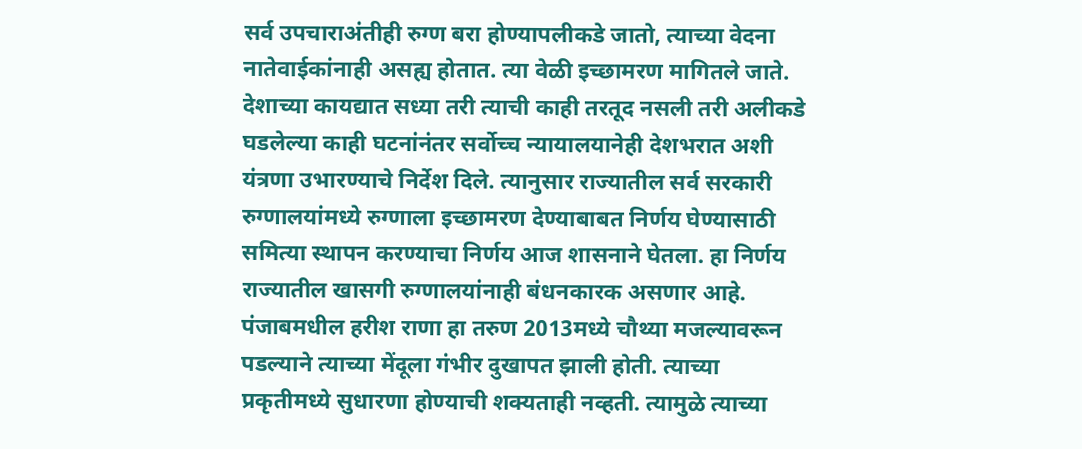सर्व उपचाराअंतीही रुग्ण बरा होण्यापलीकडे जातो, त्याच्या वेदना नातेवाईकांनाही असह्य होतात. त्या वेळी इच्छामरण मागितले जाते. देशाच्या कायद्यात सध्या तरी त्याची काही तरतूद नसली तरी अलीकडे घडलेल्या काही घटनांनंतर सर्वोच्च न्यायालयानेही देशभरात अशी यंत्रणा उभारण्याचे निर्देश दिले. त्यानुसार राज्यातील सर्व सरकारी रुग्णालयांमध्ये रुग्णाला इच्छामरण देण्याबाबत निर्णय घेण्यासाठी समित्या स्थापन करण्याचा निर्णय आज शासनाने घेतला. हा निर्णय राज्यातील खासगी रुग्णालयांनाही बंधनकारक असणार आहे.
पंजाबमधील हरीश राणा हा तरुण 2013मध्ये चौथ्या मजल्यावरून पडल्याने त्याच्या मेंदूला गंभीर दुखापत झाली होती. त्याच्या प्रकृतीमध्ये सुधारणा होण्याची शक्यताही नव्हती. त्यामुळे त्याच्या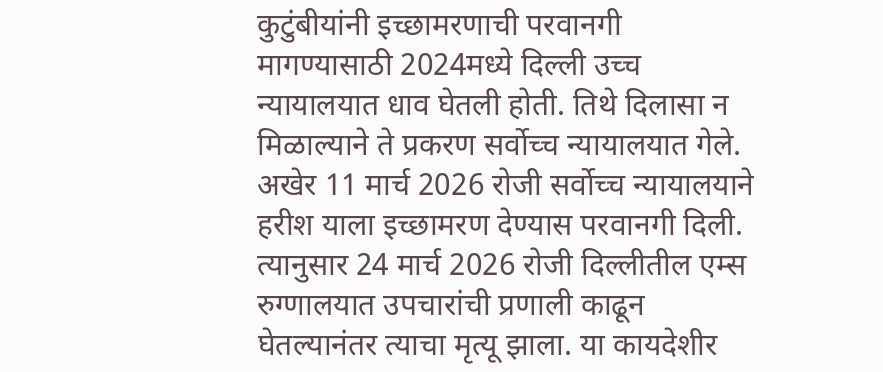कुटुंबीयांनी इच्छामरणाची परवानगी मागण्यासाठी 2024मध्ये दिल्ली उच्च न्यायालयात धाव घेतली होती. तिथे दिलासा न मिळाल्याने ते प्रकरण सर्वोच्च न्यायालयात गेले. अखेर 11 मार्च 2026 रोजी सर्वोच्च न्यायालयाने हरीश याला इच्छामरण देण्यास परवानगी दिली. त्यानुसार 24 मार्च 2026 रोजी दिल्लीतील एम्स रुग्णालयात उपचारांची प्रणाली काढून घेतल्यानंतर त्याचा मृत्यू झाला. या कायदेशीर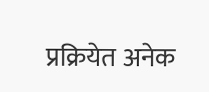प्रक्रियेत अनेक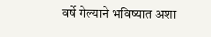वर्षे गेल्याने भविष्यात अशा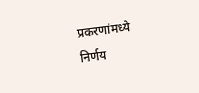प्रकरणांमध्ये निर्णय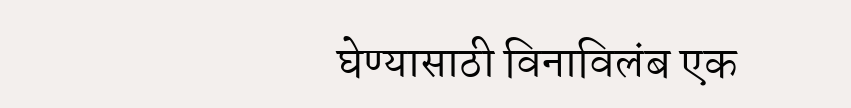घेण्यासाठी विनाविलंब एक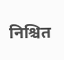निश्चित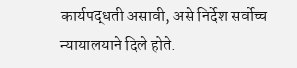कार्यपद्धती असावी, असे निर्देश सर्वोच्च न्यायालयाने दिले होते.